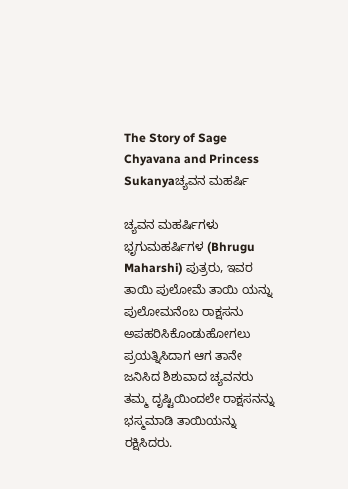The Story of Sage Chyavana and Princess Sukanyaಚ್ಯವನ ಮಹರ್ಷಿ

ಚ್ಯವನ ಮಹರ್ಷಿಗಳು ಭೃಗುಮಹರ್ಷಿಗಳ (Bhrugu Maharshi) ಪುತ್ರರು, ಇವರ ತಾಯಿ ಪುಲೋಮೆ ತಾಯಿ ಯನ್ನು ಪುಲೋಮನೆಂಬ ರಾಕ್ಷಸನು ಅಪಹರಿಸಿಕೊಂಡುಹೋಗಲು ಪ್ರಯತ್ನಿಸಿದಾಗ ಆಗ ತಾನೇ ಜನಿಸಿದ ಶಿಶುವಾದ ಚ್ಯವನರು ತಮ್ಮ ದೃಷ್ಟಿಯಿಂದಲೇ ರಾಕ್ಷಸನನ್ನು ಭಸ್ಮಮಾಡಿ ತಾಯಿಯನ್ನು ರಕ್ಷಿಸಿದರು.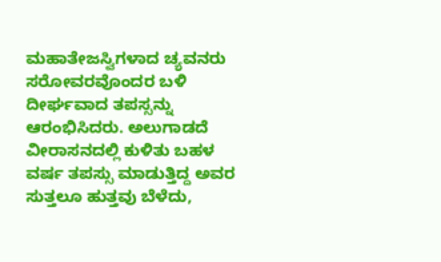ಮಹಾತೇಜಸ್ವಿಗಳಾದ ಚ್ಯವನರು ಸರೋವರವೊಂದರ ಬಳಿ ದೀರ್ಘವಾದ ತಪಸ್ಸನ್ನು ಆರಂಭಿಸಿದರು. ಅಲುಗಾಡದೆ ವೀರಾಸನದಲ್ಲಿ ಕುಳಿತು ಬಹಳ ವರ್ಷ ತಪಸ್ಸು ಮಾಡುತ್ತಿದ್ದ ಅವರ ಸುತ್ತಲೂ ಹುತ್ತವು ಬೆಳೆದು,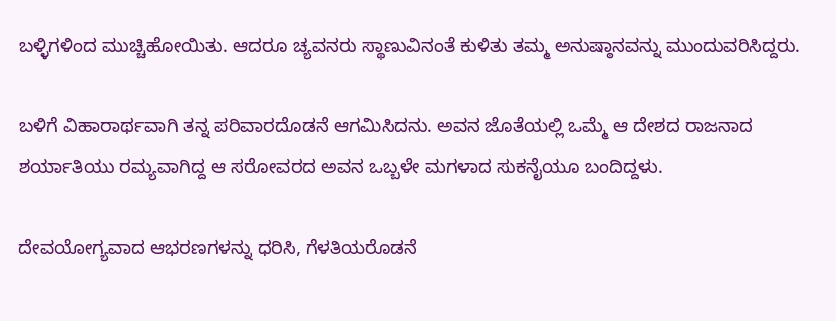ಬಳ್ಳಿಗಳಿಂದ ಮುಚ್ಚಿಹೋಯಿತು. ಆದರೂ ಚ್ಯವನರು ಸ್ಥಾಣುವಿನಂತೆ ಕುಳಿತು ತಮ್ಮ ಅನುಷ್ಠಾನವನ್ನು ಮುಂದುವರಿಸಿದ್ದರು.

ಬಳಿಗೆ ವಿಹಾರಾರ್ಥವಾಗಿ ತನ್ನ ಪರಿವಾರದೊಡನೆ ಆಗಮಿಸಿದನು. ಅವನ ಜೊತೆಯಲ್ಲಿ ಒಮ್ಮೆ ಆ ದೇಶದ ರಾಜನಾದ ಶರ್ಯಾತಿಯು ರಮ್ಯವಾಗಿದ್ದ ಆ ಸರೋವರದ ಅವನ ಒಬ್ಬಳೇ ಮಗಳಾದ ಸುಕನೈಯೂ ಬಂದಿದ್ದಳು.

ದೇವಯೋಗ್ಯವಾದ ಆಭರಣಗಳನ್ನು ಧರಿಸಿ, ಗೆಳತಿಯರೊಡನೆ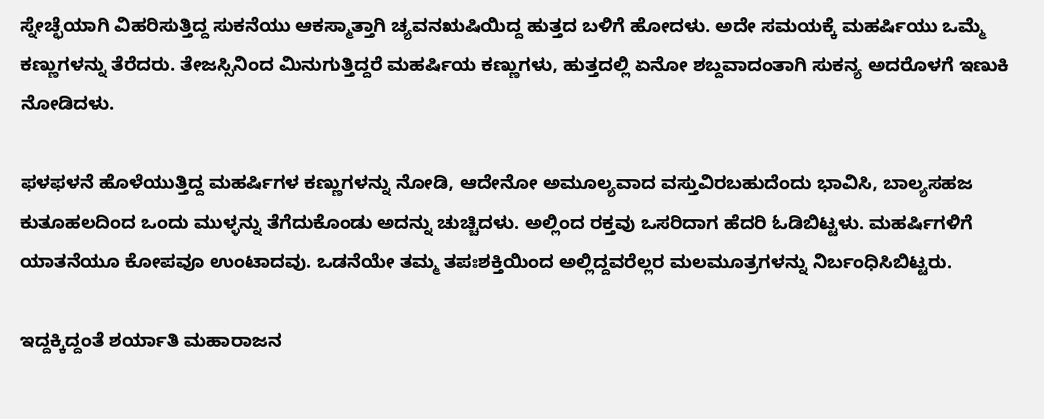ಸ್ನೇಚ್ಛೆಯಾಗಿ ವಿಹರಿಸುತ್ತಿದ್ದ ಸುಕನೆಯು ಆಕಸ್ಮಾತ್ತಾಗಿ ಚ್ಯವನಋಷಿಯಿದ್ದ ಹುತ್ತದ ಬಳಿಗೆ ಹೋದಳು. ಅದೇ ಸಮಯಕ್ಕೆ ಮಹರ್ಷಿಯು ಒಮ್ಮೆ ಕಣ್ಣುಗಳನ್ನು ತೆರೆದರು. ತೇಜಸ್ಸಿನಿಂದ ಮಿನುಗುತ್ತಿದ್ದರೆ ಮಹರ್ಷಿಯ ಕಣ್ಣುಗಳು, ಹುತ್ತದಲ್ಲಿ ಏನೋ ಶಬ್ದವಾದಂತಾಗಿ ಸುಕನ್ಯ ಅದರೊಳಗೆ ಇಣುಕಿ ನೋಡಿದಳು.

ಫಳಫಳನೆ ಹೊಳೆಯುತ್ತಿದ್ದ ಮಹರ್ಷಿಗಳ ಕಣ್ಣುಗಳನ್ನು ನೋಡಿ, ಆದೇನೋ ಅಮೂಲ್ಯವಾದ ವಸ್ತುವಿರಬಹುದೆಂದು ಭಾವಿಸಿ, ಬಾಲ್ಯಸಹಜ ಕುತೂಹಲದಿಂದ ಒಂದು ಮುಳ್ಳನ್ನು ತೆಗೆದುಕೊಂಡು ಅದನ್ನು ಚುಚ್ಚಿದಳು. ಅಲ್ಲಿಂದ ರಕ್ತವು ಒಸರಿದಾಗ ಹೆದರಿ ಓಡಿಬಿಟ್ಟಳು. ಮಹರ್ಷಿಗಳಿಗೆ ಯಾತನೆಯೂ ಕೋಪವೂ ಉಂಟಾದವು. ಒಡನೆಯೇ ತಮ್ಮ ತಪಃಶಕ್ತಿಯಿಂದ ಅಲ್ಲಿದ್ದವರೆಲ್ಲರ ಮಲಮೂತ್ರಗಳನ್ನು ನಿರ್ಬಂಧಿಸಿಬಿಟ್ಟರು.

ಇದ್ದಕ್ಕಿದ್ದಂತೆ ಶರ್ಯಾತಿ ಮಹಾರಾಜನ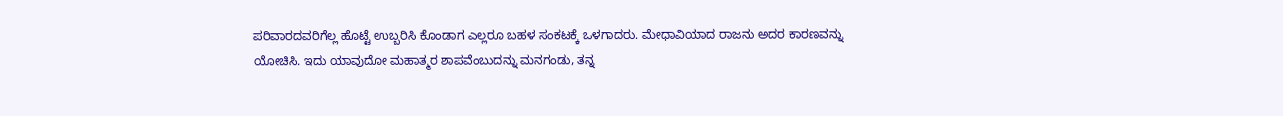ಪರಿವಾರದವರಿಗೆಲ್ಲ ಹೊಟ್ಟೆ ಉಬ್ಬರಿಸಿ ಕೊಂಡಾಗ ಎಲ್ಲರೂ ಬಹಳ ಸಂಕಟಕ್ಕೆ ಒಳಗಾದರು. ಮೇಧಾವಿಯಾದ ರಾಜನು ಅದರ ಕಾರಣವನ್ನು ಯೋಚಿಸಿ. ಇದು ಯಾವುದೋ ಮಹಾತ್ಮರ ಶಾಪವೆಂಬುದನ್ನು ಮನಗಂಡು, ತನ್ನ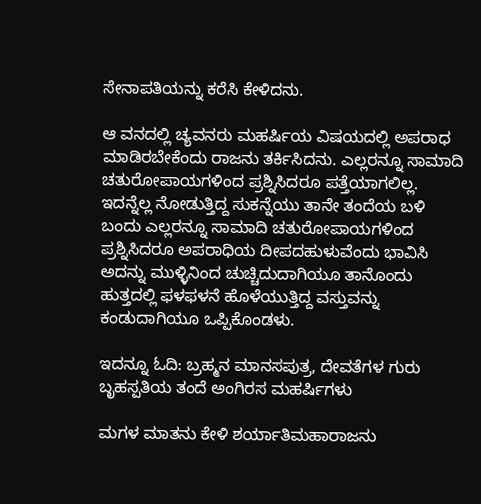ಸೇನಾಪತಿಯನ್ನು ಕರೆಸಿ ಕೇಳಿದನು.

ಆ ವನದಲ್ಲಿ ಚ್ಯವನರು ಮಹರ್ಷಿಯ ವಿಷಯದಲ್ಲಿ ಅಪರಾಧ ಮಾಡಿರಬೇಕೆಂದು ರಾಜನು ತರ್ಕಿಸಿದನು. ಎಲ್ಲರನ್ನೂ ಸಾಮಾದಿ ಚತುರೋಪಾಯಗಳಿಂದ ಪ್ರಶ್ನಿಸಿದರೂ ಪತ್ತೆಯಾಗಲಿಲ್ಲ. ಇದನ್ನೆಲ್ಲ ನೋಡುತ್ತಿದ್ದ ಸುಕನ್ನೆಯು ತಾನೇ ತಂದೆಯ ಬಳಿ ಬಂದು ಎಲ್ಲರನ್ನೂ ಸಾಮಾದಿ ಚತುರೋಪಾಯಗಳಿಂದ ಪ್ರಶ್ನಿಸಿದರೂ ಅಪರಾಧಿಯ ದೀಪದಹುಳುವೆಂದು ಭಾವಿಸಿ ಅದನ್ನು ಮುಳ್ಳಿನಿಂದ ಚುಚ್ಚಿದುದಾಗಿಯೂ ತಾನೊಂದು ಹುತ್ತದಲ್ಲಿ ಫಳಫಳನೆ ಹೊಳೆಯುತ್ತಿದ್ದ ವಸ್ತುವನ್ನು ಕಂಡುದಾಗಿಯೂ ಒಪ್ಪಿಕೊಂಡಳು.

ಇದನ್ನೂ ಓದಿ: ಬ್ರಹ್ಮನ ಮಾನಸಪುತ್ರ, ದೇವತೆಗಳ ಗುರು ಬೃಹಸ್ಪತಿಯ ತಂದೆ ಅಂಗಿರಸ ಮಹರ್ಷಿಗಳು

ಮಗಳ ಮಾತನು ಕೇಳಿ ಶರ್ಯಾತಿಮಹಾರಾಜನು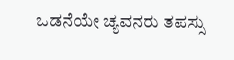ಒಡನೆಯೇ ಚ್ಯವನರು ತಪಸ್ಸು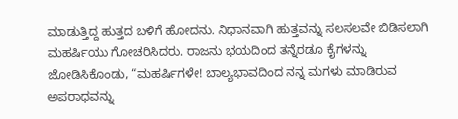ಮಾಡುತ್ತಿದ್ದ ಹುತ್ತದ ಬಳಿಗೆ ಹೋದನು. ನಿಧಾನವಾಗಿ ಹುತ್ತವನ್ನು ಸಲಸಲವೇ ಬಿಡಿಸಲಾಗಿ ಮಹರ್ಷಿಯು ಗೋಚರಿಸಿದರು. ರಾಜನು ಭಯದಿಂದ ತನ್ನೆರಡೂ ಕೈಗಳನ್ನು ಜೋಡಿಸಿಕೊಂಡು, “ಮಹರ್ಷಿಗಳೇ! ಬಾಲ್ಯಭಾವದಿಂದ ನನ್ನ ಮಗಳು ಮಾಡಿರುವ ಅಪರಾಧವನ್ನು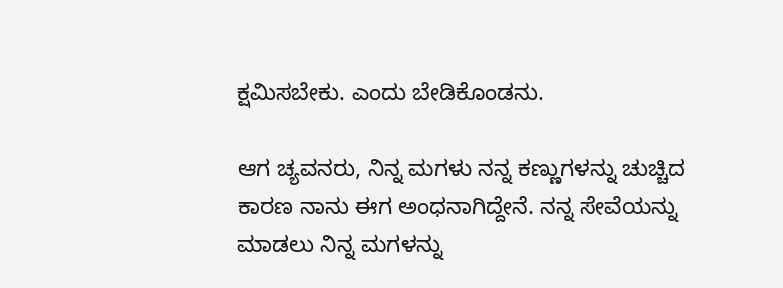ಕ್ಷಮಿಸಬೇಕು. ಎಂದು ಬೇಡಿಕೊಂಡನು.

ಆಗ ಚ್ಯವನರು, ನಿನ್ನ ಮಗಳು ನನ್ನ ಕಣ್ಣುಗಳನ್ನು ಚುಚ್ಚಿದ ಕಾರಣ ನಾನು ಈಗ ಅಂಧನಾಗಿದ್ದೇನೆ. ನನ್ನ ಸೇವೆಯನ್ನು ಮಾಡಲು ನಿನ್ನ ಮಗಳನ್ನು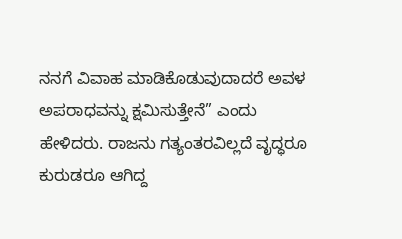ನನಗೆ ವಿವಾಹ ಮಾಡಿಕೊಡುವುದಾದರೆ ಅವಳ ಅಪರಾಧವನ್ನು ಕ್ಷಮಿಸುತ್ತೇನೆ” ಎಂದು ಹೇಳಿದರು. ರಾಜನು ಗತ್ಯಂತರವಿಲ್ಲದೆ ವೃದ್ಧರೂ ಕುರುಡರೂ ಆಗಿದ್ದ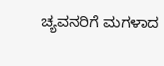ಚ್ಯವನರಿಗೆ ಮಗಳಾದ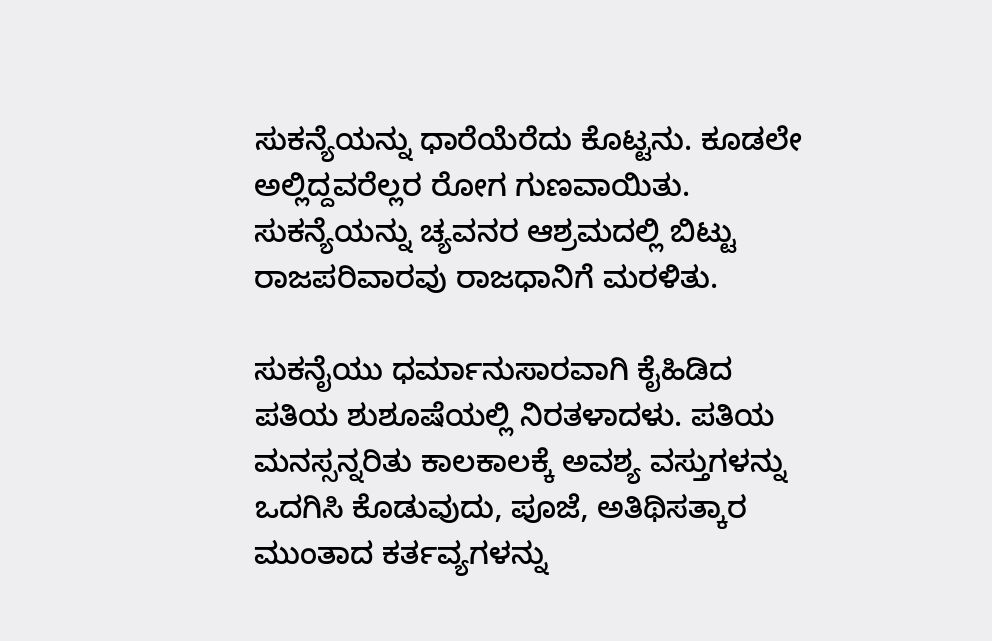ಸುಕನ್ಯೆಯನ್ನು ಧಾರೆಯೆರೆದು ಕೊಟ್ಟನು. ಕೂಡಲೇ ಅಲ್ಲಿದ್ದವರೆಲ್ಲರ ರೋಗ ಗುಣವಾಯಿತು. ಸುಕನ್ಯೆಯನ್ನು ಚ್ಯವನರ ಆಶ್ರಮದಲ್ಲಿ ಬಿಟ್ಟು ರಾಜಪರಿವಾರವು ರಾಜಧಾನಿಗೆ ಮರಳಿತು.

ಸುಕನೈಯು ಧರ್ಮಾನುಸಾರವಾಗಿ ಕೈಹಿಡಿದ ಪತಿಯ ಶುಶೂಷೆಯಲ್ಲಿ ನಿರತಳಾದಳು. ಪತಿಯ ಮನಸ್ಸನ್ನರಿತು ಕಾಲಕಾಲಕ್ಕೆ ಅವಶ್ಯ ವಸ್ತುಗಳನ್ನು ಒದಗಿಸಿ ಕೊಡುವುದು, ಪೂಜೆ, ಅತಿಥಿಸತ್ಕಾರ ಮುಂತಾದ ಕರ್ತವ್ಯಗಳನ್ನು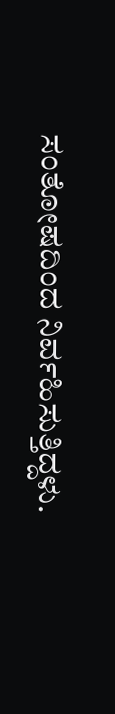ಸಂತೋಷದಿಂದ ನಿರ್ವಹಿಸುತ್ತಿದ್ದಳು.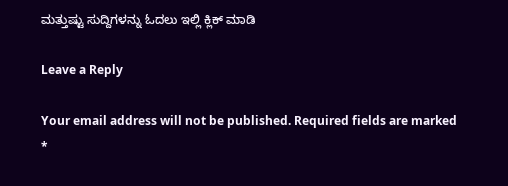ಮತ್ತುಷ್ಟು ಸುದ್ದಿಗಳನ್ನು ಓದಲು ಇಲ್ಲಿ ಕ್ಲಿಕ್‌ ಮಾಡಿ

Leave a Reply

Your email address will not be published. Required fields are marked *